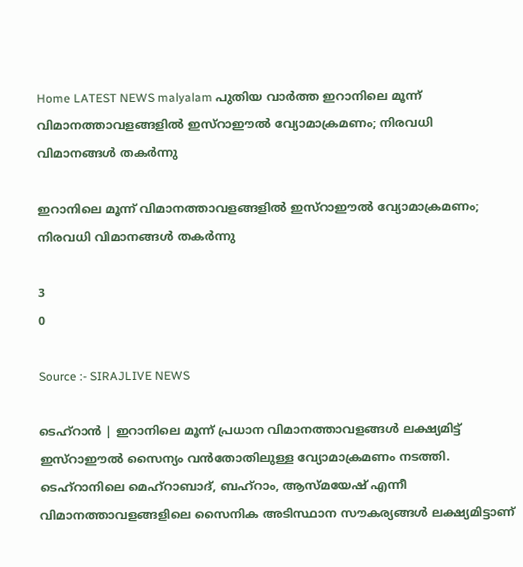Home LATEST NEWS malyalam പുതിയ വാർത്ത ഇറാനിലെ മൂന്ന് വിമാനത്താവളങ്ങളിൽ ഇസ്റാഈൽ വ്യോമാക്രമണം; നിരവധി വിമാനങ്ങൾ തകർന്നു

ഇറാനിലെ മൂന്ന് വിമാനത്താവളങ്ങളിൽ ഇസ്റാഈൽ വ്യോമാക്രമണം; നിരവധി വിമാനങ്ങൾ തകർന്നു

3
0

Source :- SIRAJLIVE NEWS

ടെഹ്റാൻ | ഇറാനിലെ മൂന്ന് പ്രധാന വിമാനത്താവളങ്ങൾ ലക്ഷ്യമിട്ട് ഇസ്റാഈൽ സൈന്യം വൻതോതിലുള്ള വ്യോമാക്രമണം നടത്തി. ടെഹ്റാനിലെ മെഹ്റാബാദ്, ബഹ്റാം, ആസ്മയേഷ് എന്നീ വിമാനത്താവളങ്ങളിലെ സൈനിക അടിസ്ഥാന സൗകര്യങ്ങൾ ലക്ഷ്യമിട്ടാണ്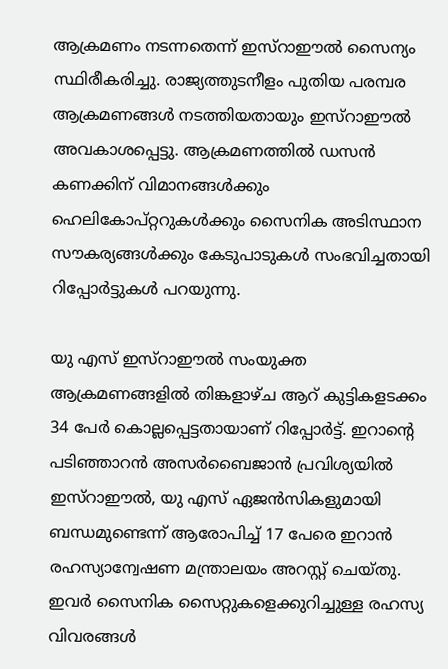ആക്രമണം നടന്നതെന്ന് ഇസ്റാഈൽ സൈന്യം സ്ഥിരീകരിച്ചു. രാജ്യത്തുടനീളം പുതിയ പരമ്പര ആക്രമണങ്ങൾ നടത്തിയതായും ഇസ്റാഈൽ അവകാശപ്പെട്ടു. ആക്രമണത്തിൽ ഡസൻ കണക്കിന് വിമാനങ്ങൾക്കും ഹെലികോപ്റ്ററുകൾക്കും സൈനിക അടിസ്ഥാന സൗകര്യങ്ങൾക്കും കേടുപാടുകൾ സംഭവിച്ചതായി റിപ്പോർട്ടുകൾ പറയുന്നു.

യു എസ് ഇസ്റാഈൽ സംയുക്ത ആക്രമണങ്ങളിൽ തിങ്കളാഴ്ച ആറ് കുട്ടികളടക്കം 34 പേർ കൊല്ലപ്പെട്ടതായാണ് റിപ്പോർട്ട്. ഇറാന്റെ പടിഞ്ഞാറൻ അസർബൈജാൻ പ്രവിശ്യയിൽ ഇസ്റാഈൽ, യു എസ് ഏജൻസികളുമായി ബന്ധമുണ്ടെന്ന് ആരോപിച്ച് 17 പേരെ ഇറാൻ രഹസ്യാന്വേഷണ മന്ത്രാലയം അറസ്റ്റ് ചെയ്തു. ഇവർ സൈനിക സൈറ്റുകളെക്കുറിച്ചുള്ള രഹസ്യ വിവരങ്ങൾ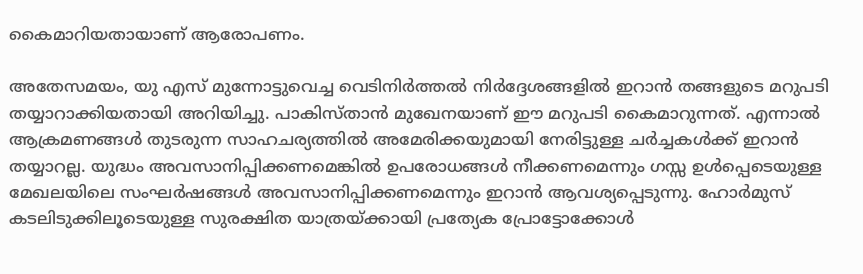കൈമാറിയതായാണ് ആരോപണം.

അതേസമയം, യു എസ് മുന്നോട്ടുവെച്ച വെടിനിർത്തൽ നിർദ്ദേശങ്ങളിൽ ഇറാൻ തങ്ങളുടെ മറുപടി തയ്യാറാക്കിയതായി അറിയിച്ചു. പാകിസ്താൻ മുഖേനയാണ് ഈ മറുപടി കൈമാറുന്നത്. എന്നാൽ ആക്രമണങ്ങൾ തുടരുന്ന സാഹചര്യത്തിൽ അമേരിക്കയുമായി നേരിട്ടുള്ള ചർച്ചകൾക്ക് ഇറാൻ തയ്യാറല്ല. യുദ്ധം അവസാനിപ്പിക്കണമെങ്കിൽ ഉപരോധങ്ങൾ നീക്കണമെന്നും ഗസ്സ ഉൾപ്പെടെയുള്ള മേഖലയിലെ സംഘർഷങ്ങൾ അവസാനിപ്പിക്കണമെന്നും ഇറാൻ ആവശ്യപ്പെടുന്നു. ഹോർമുസ് കടലിടുക്കിലൂടെയുള്ള സുരക്ഷിത യാത്രയ്ക്കായി പ്രത്യേക പ്രോട്ടോക്കോൾ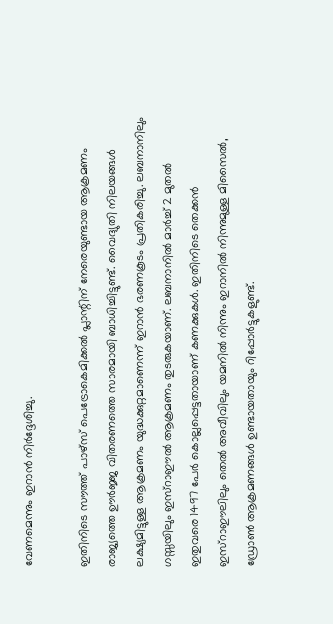വേണമെന്നും ഇറാൻ നിർദ്ദേശിച്ചു.

ഇതിനിടെ സൗത്ത് പാഴ്സ് പെട്രോകെമിക്കൽ പ്ലാന്റിന് നേരെയുണ്ടായ ആക്രമണം രാജ്യത്തെ ഊർജ്ജ വിതരണത്തെ സാരമായി ബാധിച്ചിട്ടുണ്ട്. വൈദ്യുതി നിലയങ്ങൾ ലക്ഷ്യമിട്ടുള്ള ആക്രമണം യുദ്ധക്കുറ്റമാണെന്ന് ഇറാൻ ഭരണകൂടം പ്രതികരിച്ചു. ലബനാനിലും ഗസ്സയിലും ഇസ്റാഈൽ ആക്രമണം തുടരുകയാണ്. ലബനാനിൽ മാർച്ച് 2 മുതൽ ഇതുവരെ 1497 പേർ കൊല്ലപ്പെട്ടതായാണ് കണക്കുകൾ. ഇതിനിടെ തെക്കൻ ഇസ്റാഈലിലും തെൽ അവീവിലും യമനിൽ നിന്നും ഇറാനിൽ നിന്നുമുള്ള മിസൈൽ, ഡ്രോൺ ആക്രമണങ്ങൾ ഉണ്ടായതായും റിപ്പോർട്ടുകളുണ്ട്.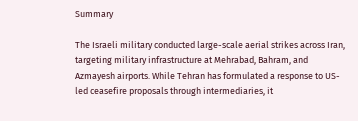Summary

The Israeli military conducted large-scale aerial strikes across Iran, targeting military infrastructure at Mehrabad, Bahram, and Azmayesh airports. While Tehran has formulated a response to US-led ceasefire proposals through intermediaries, it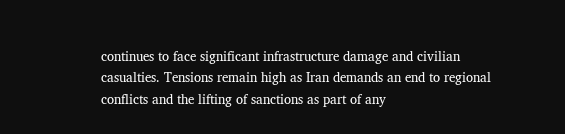continues to face significant infrastructure damage and civilian casualties. Tensions remain high as Iran demands an end to regional conflicts and the lifting of sanctions as part of any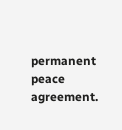permanent peace agreement.